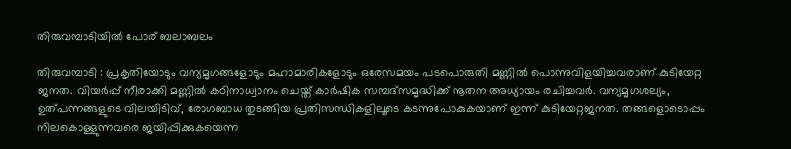തിരുവമ്പാടിയിൽ പോര് ബലാബലം

തിരുവമ്പാടി : പ്രകൃതിയോടും വന്യമൃഗങ്ങളോടും മഹാമാരികളോടും ഒരേസമയം പടപൊരുതി മണ്ണിൽ പൊന്നുവിളയിച്ചവരാണ് കുടിയേറ്റ ജനത. വിയർപ്പ് നീരാക്കി മണ്ണിൽ കഠിനാധ്വാനം ചെയ്ത് കാർഷിക സമ്പദ്സമൃദ്ധിക്ക് നൂതന അധ്യായം രചിച്ചവർ. വന്യമൃഗശല്യം, ഉത്പന്നങ്ങളുടെ വിലയിടിവ്, രോഗബാധ തുടങ്ങിയ പ്രതിസന്ധികളിലൂടെ കടന്നുപോകുകയാണ് ഇന്ന് കുടിയേറ്റജനത. തങ്ങളൊടൊപ്പം നിലകൊള്ളുന്നവരെ ജയിപ്പിക്കുകയെന്ന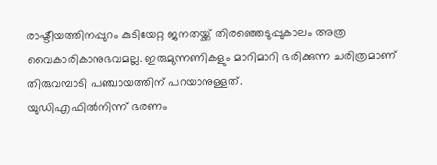രാഷ്ടീയത്തിനപ്പുറം കുടിയേറ്റ ജനതയ്ക്ക് തിരഞ്ഞെടുപ്പുകാലം അത്ര വൈകാരികാനുഭവമല്ല. ഇരുമുന്നണികളും മാറിമാറി ഭരിക്കുന്ന ചരിത്രമാണ് തിരുവമ്പാടി പഞ്ചായത്തിന് പറയാനുള്ളത്.
യുഡിഎഫിൽനിന്ന് ഭരണം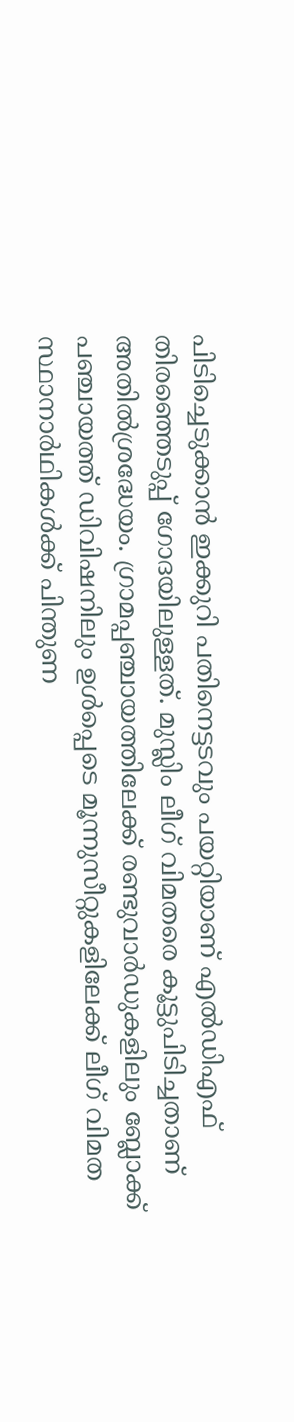പിടിച്ചെടുക്കാൻ ഇക്കുറി പതിനെട്ടടവും പയറ്റിയാണ് എൽഡിഎഫ് തിരഞ്ഞെടുപ്പ് ഗോദയിലുള്ളത്. മുസ്ലിം ലീഗ് വിമതരെ കൂട്ടുപിടിച്ചതാണ് അതിൽശ്രദ്ധേയം. ഗ്രാമപ്പഞ്ചായത്തിലേക്ക് രണ്ടുവാർഡുകളിലും ബ്ലോക്ക് പഞ്ചായത്ത് ഡിവിഷനിലും ഉൾപ്പെടെ മൂന്നുസീറ്റുകളിലേക്ക് ലീഗ് വിമത സ്ഥാനാർഥികൾക്ക് പിന്തുണ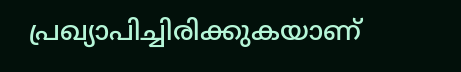പ്രഖ്യാപിച്ചിരിക്കുകയാണ്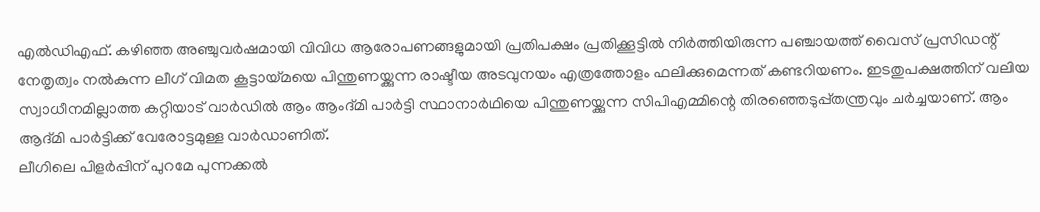എൽഡിഎഫ്. കഴിഞ്ഞ അഞ്ചുവർഷമായി വിവിധ ആരോപണങ്ങളുമായി പ്രതിപക്ഷം പ്രതിക്കൂട്ടിൽ നിർത്തിയിരുന്ന പഞ്ചായത്ത് വൈസ് പ്രസിഡന്റ് നേതൃത്വം നൽകുന്ന ലീഗ് വിമത കൂട്ടായ്മയെ പിന്തുണയ്ക്കുന്ന രാഷ്ടീയ അടവുനയം എത്രത്തോളം ഫലിക്കുമെന്നത് കണ്ടറിയണം. ഇടതുപക്ഷത്തിന് വലിയ സ്വാധീനമില്ലാത്ത കറ്റിയാട് വാർഡിൽ ആം ആംദ്മി പാർട്ടി സ്ഥാനാർഥിയെ പിന്തുണയ്ക്കുന്ന സിപിഎമ്മിന്റെ തിരഞ്ഞെടുപ്പ്തന്ത്രവും ചർച്ചയാണ്. ആം ആദ്മി പാർട്ടിക്ക് വേരോട്ടമുള്ള വാർഡാണിത്.
ലീഗിലെ പിളർപ്പിന് പുറമേ പുന്നക്കൽ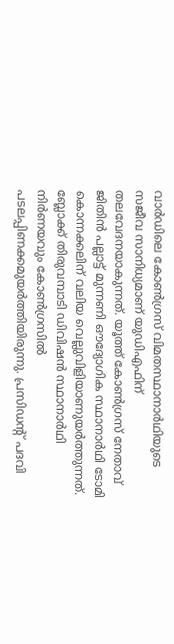വാർഡിലെ കോൺഗ്രസ് വിമതസ്ഥാനാർഥിയുടെ സജീവ സാനിധ്യമാണ് യുഡിഎഫിന് തലവേദനയാകുന്നത്. യൂത്ത് കോൺഗ്രസ് നേതാവ് ജിതിൻ പല്ലാട്ട് മുന്നണി ഔദ്യോഗിക സ്ഥാനാർഥി ടോമി കൊന്നക്കലിന് വലിയ വെല്ലുവിളിയാണുയർത്തുന്നത്. ബ്ലോക്ക് തിരുവമ്പാടി ഡിവിഷൻ സ്ഥാനാർഥി നിർണയവും കോൺഗ്രസിൽ പടലപ്പിണക്കമുയർത്തിയിരുന്നു. പ്രസിഡന്റ് പദവി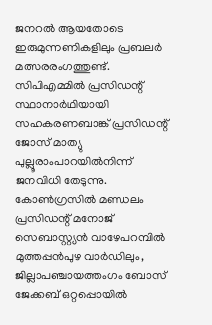ജനറൽ ആയതോടെ ഇരുമുന്നണികളിലും പ്രബലർ മത്സരരംഗത്തുണ്ട്. സിപിഎമ്മിൽ പ്രസിഡന്റ് സ്ഥാനാർഥിയായി സഹകരണബാങ്ക് പ്രസിഡന്റ് ജോസ് മാത്യു പുല്ലൂരാംപാറയിൽനിന്ന് ജനവിധി തേടുന്നു. കോൺഗ്രസിൽ മണ്ഡലം പ്രസിഡന്റ് മനോജ് സെബാസ്റ്റ്യൻ വാഴേപറമ്പിൽ മുത്തപ്പൻപുഴ വാർഡിലും, ജില്ലാപഞ്ചായത്തംഗം ബോസ് ജേക്കബ് ഒറ്റപ്പൊയിൽ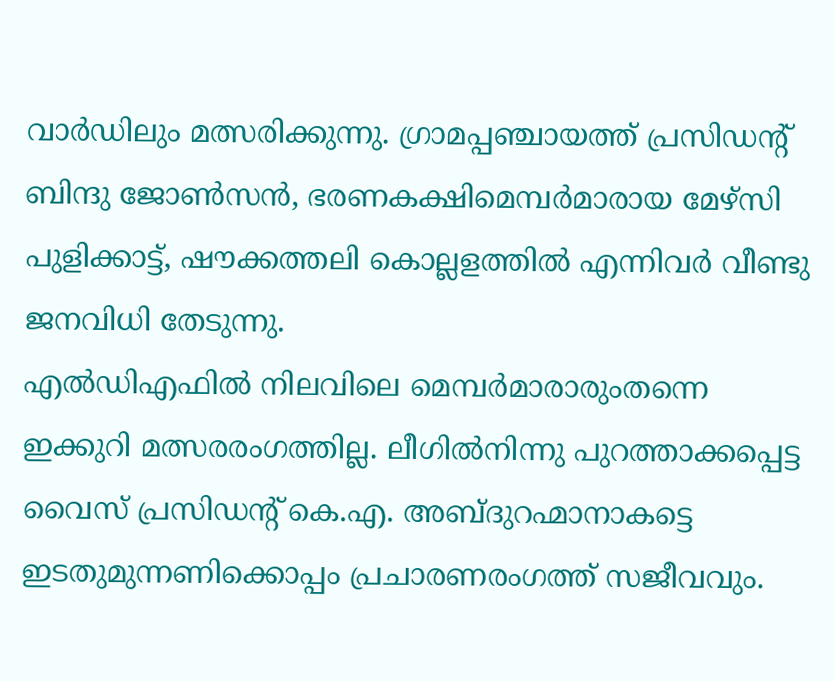വാർഡിലും മത്സരിക്കുന്നു. ഗ്രാമപ്പഞ്ചായത്ത് പ്രസിഡന്റ് ബിന്ദു ജോൺസൻ, ഭരണകക്ഷിമെമ്പർമാരായ മേഴ്സി പുളിക്കാട്ട്, ഷൗക്കത്തലി കൊല്ലളത്തിൽ എന്നിവർ വീണ്ടു ജനവിധി തേടുന്നു.
എൽഡിഎഫിൽ നിലവിലെ മെമ്പർമാരാരുംതന്നെ ഇക്കുറി മത്സരരംഗത്തില്ല. ലീഗിൽനിന്നു പുറത്താക്കപ്പെട്ട വൈസ് പ്രസിഡന്റ് കെ.എ. അബ്ദുറഹ്മാനാകട്ടെ ഇടതുമുന്നണിക്കൊപ്പം പ്രചാരണരംഗത്ത് സജീവവും.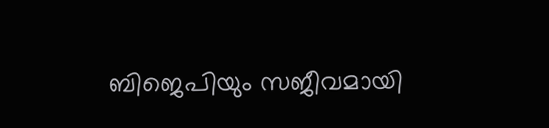ബിജെപിയും സജീവമായി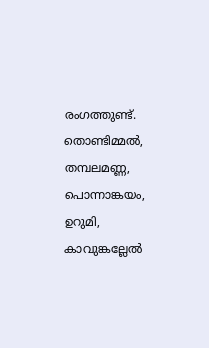രംഗത്തുണ്ട്. തൊണ്ടിമ്മൽ, തമ്പലമണ്ണ, പൊന്നാങ്കയം, ഉറുമി, കാവുങ്കല്ലേൽ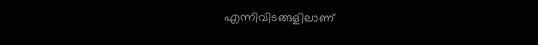എന്നിവിടങ്ങളിലാണ്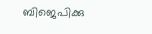ബിജെപിക്കു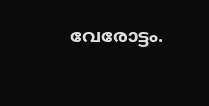വേരോട്ടം.